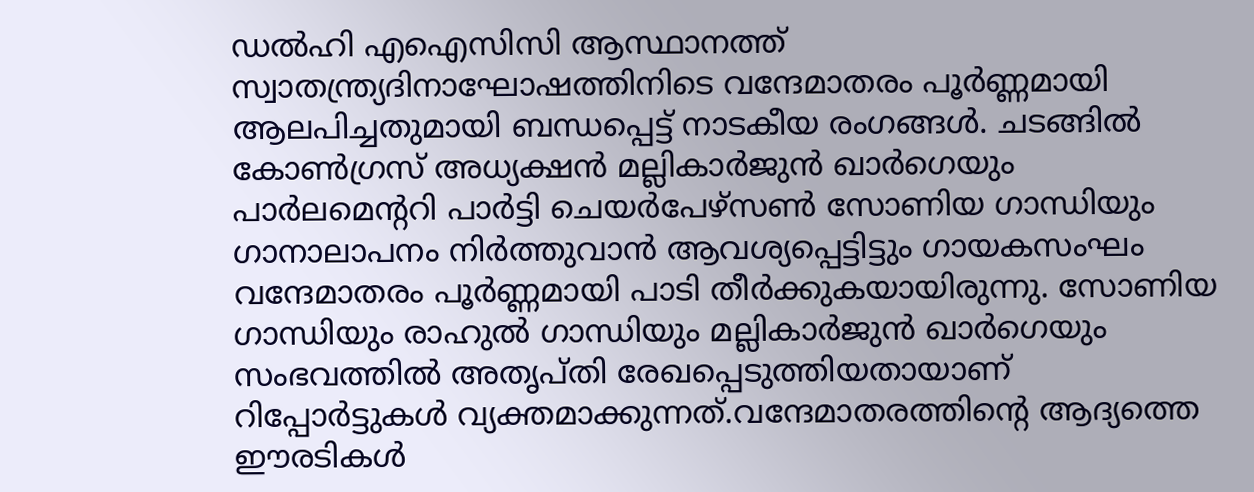ഡൽഹി എഐസിസി ആസ്ഥാനത്ത് സ്വാതന്ത്ര്യദിനാഘോഷത്തിനിടെ വന്ദേമാതരം പൂർണ്ണമായി ആലപിച്ചതുമായി ബന്ധപ്പെട്ട് നാടകീയ രംഗങ്ങൾ. ചടങ്ങിൽ കോൺഗ്രസ് അധ്യക്ഷൻ മല്ലികാർജുൻ ഖാർഗെയും പാർലമെന്ററി പാർട്ടി ചെയർപേഴ്സൺ സോണിയ ഗാന്ധിയും ഗാനാലാപനം നിർത്തുവാൻ ആവശ്യപ്പെട്ടിട്ടും ഗായകസംഘം വന്ദേമാതരം പൂർണ്ണമായി പാടി തീർക്കുകയായിരുന്നു. സോണിയ ഗാന്ധിയും രാഹുൽ ഗാന്ധിയും മല്ലികാർജുൻ ഖാർഗെയും സംഭവത്തിൽ അതൃപ്തി രേഖപ്പെടുത്തിയതായാണ് റിപ്പോർട്ടുകൾ വ്യക്തമാക്കുന്നത്.വന്ദേമാതരത്തിന്റെ ആദ്യത്തെ ഈരടികൾ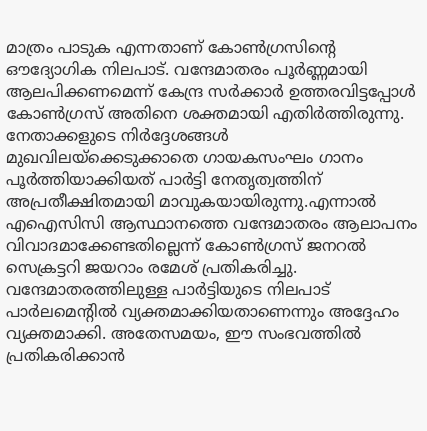മാത്രം പാടുക എന്നതാണ് കോൺഗ്രസിന്റെ ഔദ്യോഗിക നിലപാട്. വന്ദേമാതരം പൂർണ്ണമായി ആലപിക്കണമെന്ന് കേന്ദ്ര സർക്കാർ ഉത്തരവിട്ടപ്പോൾ കോൺഗ്രസ് അതിനെ ശക്തമായി എതിർത്തിരുന്നു. നേതാക്കളുടെ നിർദ്ദേശങ്ങൾ മുഖവിലയ്ക്കെടുക്കാതെ ഗായകസംഘം ഗാനം പൂർത്തിയാക്കിയത് പാർട്ടി നേതൃത്വത്തിന് അപ്രതീക്ഷിതമായി മാവുകയായിരുന്നു.എന്നാൽ എഐസിസി ആസ്ഥാനത്തെ വന്ദേമാതരം ആലാപനം വിവാദമാക്കേണ്ടതില്ലെന്ന് കോൺഗ്രസ് ജനറൽ സെക്രട്ടറി ജയറാം രമേശ് പ്രതികരിച്ചു. വന്ദേമാതരത്തിലുള്ള പാർട്ടിയുടെ നിലപാട് പാർലമെന്റിൽ വ്യക്തമാക്കിയതാണെന്നും അദ്ദേഹം വ്യക്തമാക്കി. അതേസമയം, ഈ സംഭവത്തിൽ പ്രതികരിക്കാൻ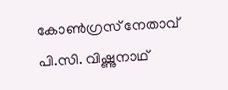കോൺഗ്രസ് നേതാവ് പി.സി. വിഷ്ണുനാഥ്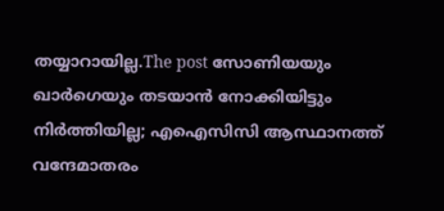തയ്യാറായില്ല.The post സോണിയയും ഖാർഗെയും തടയാൻ നോക്കിയിട്ടും നിർത്തിയില്ല; എഐസിസി ആസ്ഥാനത്ത് വന്ദേമാതരം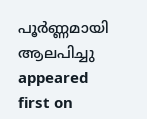പൂർണ്ണമായി ആലപിച്ചു appeared first on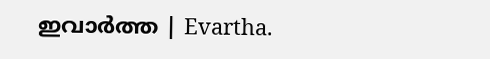ഇവാർത്ത | Evartha.